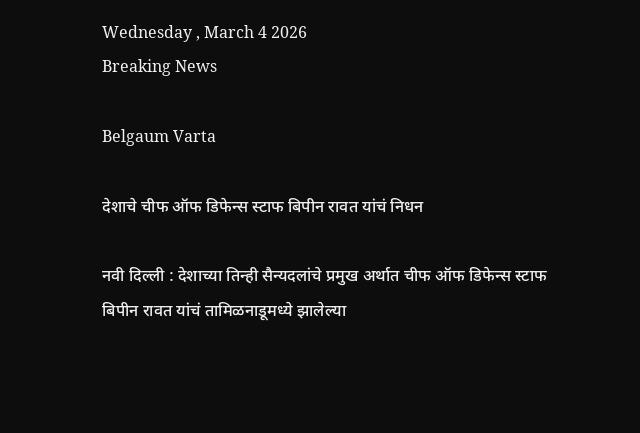Wednesday , March 4 2026
Breaking News

Belgaum Varta

देशाचे चीफ ऑफ डिफेन्स स्टाफ बिपीन रावत यांचं निधन

नवी दिल्ली : देशाच्या तिन्ही सैन्यदलांचे प्रमुख अर्थात चीफ ऑफ डिफेन्स स्टाफ बिपीन रावत यांचं तामिळनाडूमध्ये झालेल्या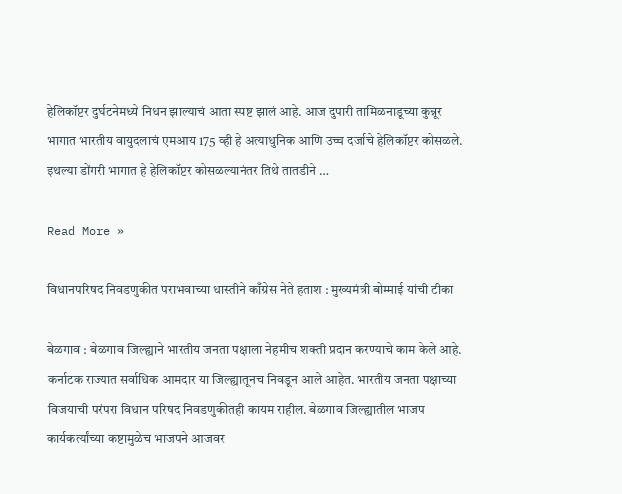हेलिकॉप्टर दुर्घटनेमध्ये निधन झाल्याचं आता स्पष्ट झालं आहे. आज दुपारी तामिळनाडूच्या कुन्नूर भागात भारतीय वायुदलाचं एमआय 175 व्ही हे अत्याधुनिक आणि उच्च दर्जाचे हेलिकॉप्टर कोसळले. इथल्या डोंगरी भागात हे हेलिकॉप्टर कोसळल्यानंतर तिथे तातडीने …

Read More »

विधानपरिषद निवडणुकीत पराभवाच्या धास्तीने काँग्रेस नेते हताश : मुख्यमंत्री बोम्माई यांची टीका

बेळगाव : बेळगाव जिल्ह्याने भारतीय जनता पक्षाला नेहमीच शक्ती प्रदान करण्याचे काम केले आहे. कर्नाटक राज्यात सर्वाधिक आमदार या जिल्ह्यातूनच निवडून आले आहेत. भारतीय जनता पक्षाच्या विजयाची परंपरा विधान परिषद निवडणुकीतही कायम राहील. बेळगाव जिल्ह्यातील भाजप कार्यकर्त्यांच्या कष्टामुळेच भाजपने आजवर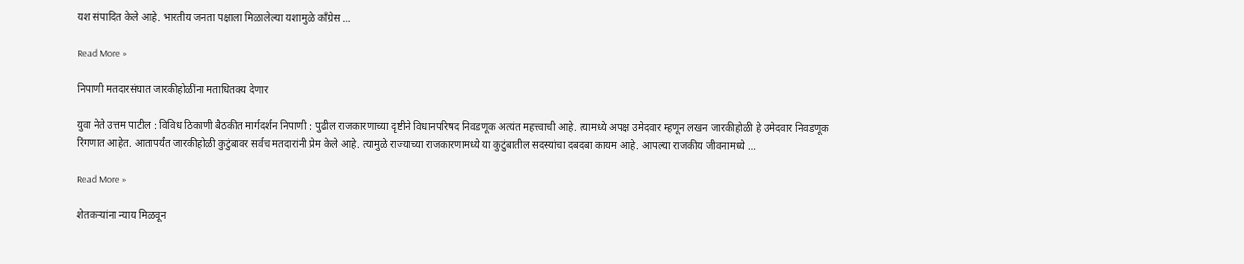यश संपादित केले आहे. भारतीय जनता पक्षाला मिळालेल्या यशामुळे काँग्रेस …

Read More »

निपाणी मतदारसंघात जारकीहोळींना मताधितक्य देणार

युवा नेते उत्तम पाटील : विविध ठिकाणी बैठकीत मार्गदर्शन निपाणी : पुढील राजकारणाच्या दृष्टीने विधानपरिषद निवडणूक अत्यंत महत्त्वाची आहे. त्यामध्ये अपक्ष उमेदवार म्हणून लखन जारकीहोळी हे उमेदवार निवडणूक रिंगणात आहेत. आतापर्यंत जारकीहोळी कुटुंबावर सर्वच मतदारांनी प्रेम केले आहे. त्यामुळे राज्याच्या राजकारणामध्ये या कुटुंबातील सदस्यांचा दबदबा कायम आहे. आपल्या राजकीय जीवनामध्ये …

Read More »

शेतकर्‍यांना न्याय मिळवून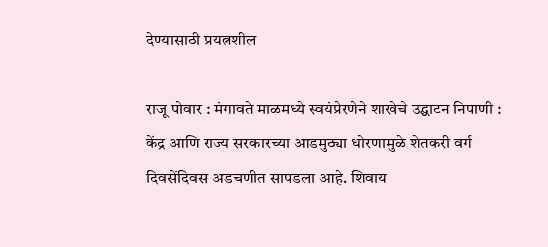देण्यासाठी प्रयत्नशील

राजू पोवार : मंगावते माळमध्ये स्वयंप्रेरणेने शाखेचे उद्घाटन निपाणी : केंद्र आणि राज्य सरकारच्या आडमुठ्या धोरणामुळे शेतकरी वर्ग दिवसेंदिवस अडचणीत सापडला आहे. शिवाय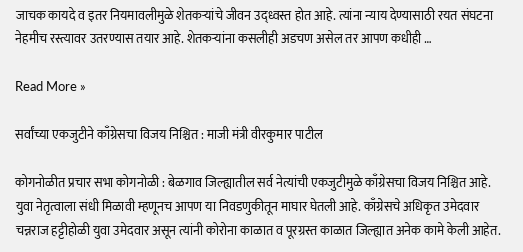जाचक कायदे व इतर नियमावलीमुळे शेतकर्‍यांचे जीवन उद्ध्वस्त होत आहे. त्यांना न्याय देण्यासाठी रयत संघटना नेहमीच रस्त्यावर उतरण्यास तयार आहे. शेतकर्‍यांना कसलीही अडचण असेल तर आपण कधीही …

Read More »

सर्वांच्या एकजुटीने काँग्रेसचा विजय निश्चित : माजी मंत्री वीरकुमार पाटील

कोगनोळीत प्रचार सभा कोगनोळी : बेळगाव जिल्ह्यातील सर्व नेत्यांची एकजुटीमुळे काँग्रेसचा विजय निश्चित आहे. युवा नेतृत्वाला संधी मिळावी म्हणूनच आपण या निवडणुकीतून माघार घेतली आहे. काँग्रेसचे अधिकृत उमेदवार चन्नराज हट्टीहोळी युवा उमेदवार असून त्यांनी कोरोना काळात व पूरग्रस्त काळात जिल्ह्यात अनेक कामे केली आहेत.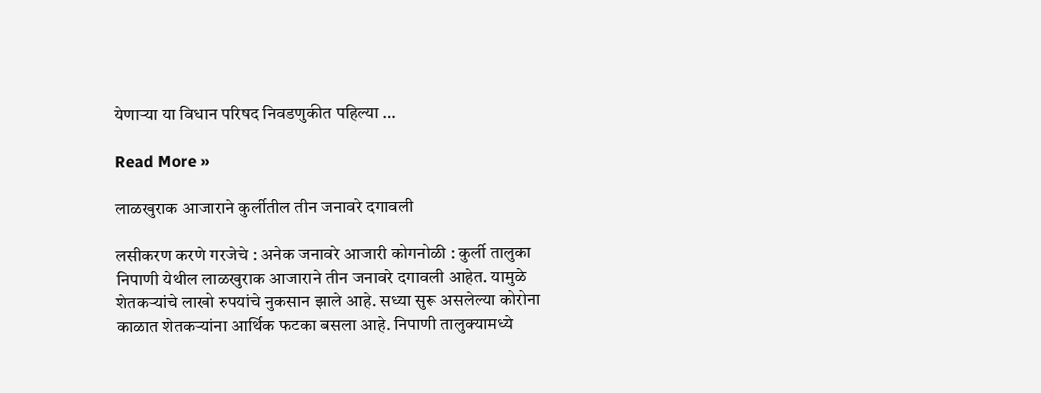येणार्‍या या विधान परिषद निवडणुकीत पहिल्या …

Read More »

लाळखुराक आजाराने कुर्लीतील तीन जनावरे दगावली

लसीकरण करणे गरजेचे : अनेक जनावरे आजारी कोगनोळी : कुर्ली तालुका निपाणी येथील लाळखुराक आजाराने तीन जनावरे दगावली आहेत. यामुळे शेतकर्‍यांचे लाखो रुपयांचे नुकसान झाले आहे. सध्या सुरू असलेल्या कोरोना काळात शेतकर्‍यांना आर्थिक फटका बसला आहे. निपाणी तालुक्यामध्ये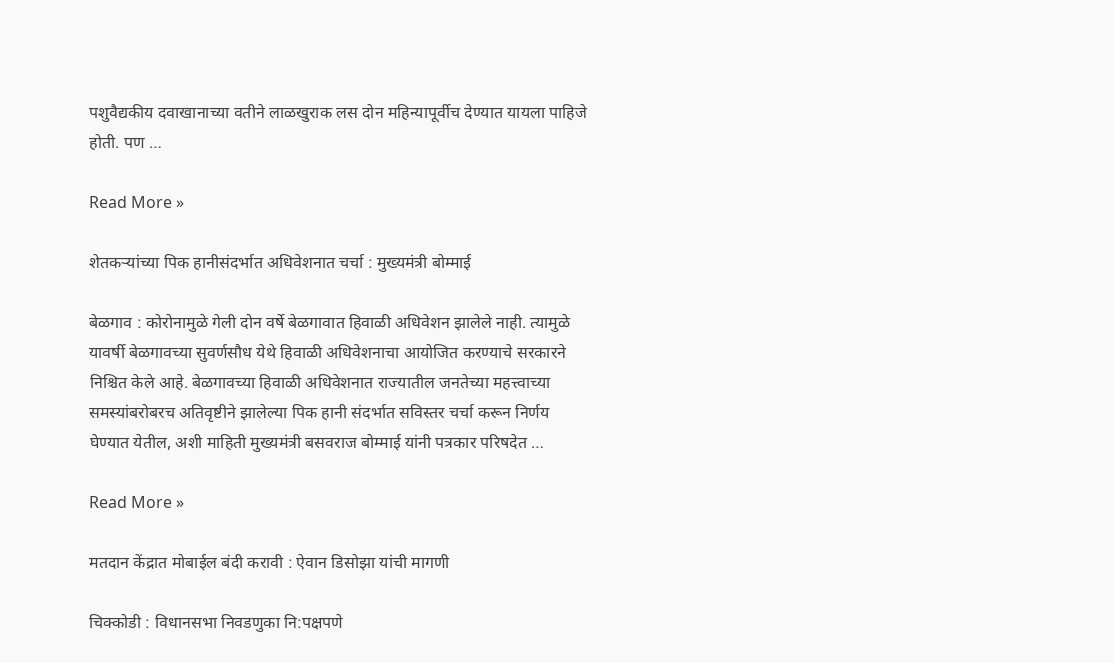पशुवैद्यकीय दवाखानाच्या वतीने लाळखुराक लस दोन महिन्यापूर्वीच देण्यात यायला पाहिजे होती. पण …

Read More »

शेतकर्‍यांच्या पिक हानीसंदर्भात अधिवेशनात चर्चा : मुख्यमंत्री बोम्माई

बेळगाव : कोरोनामुळे गेली दोन वर्षे बेळगावात हिवाळी अधिवेशन झालेले नाही. त्यामुळे यावर्षी बेळगावच्या सुवर्णसौध येथे हिवाळी अधिवेशनाचा आयोजित करण्याचे सरकारने निश्चित केले आहे. बेळगावच्या हिवाळी अधिवेशनात राज्यातील जनतेच्या महत्त्वाच्या समस्यांबरोबरच अतिवृष्टीने झालेल्या पिक हानी संदर्भात सविस्तर चर्चा करून निर्णय घेण्यात येतील, अशी माहिती मुख्यमंत्री बसवराज बोम्माई यांनी पत्रकार परिषदेत …

Read More »

मतदान केंद्रात मोबाईल बंदी करावी : ऐवान डिसोझा यांची मागणी

चिक्कोडी : विधानसभा निवडणुका नि:पक्षपणे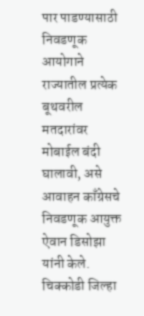पार पाडण्यासाठी निवडणूक आयोगाने राज्यातील प्रत्येक बूथवरील मतदारांवर मोबाईल बंदी घालावी, असे आवाहन काँग्रेसचे निवडणूक आयुक्त ऐवान डिसोझा यांनी केले. चिक्कोडी जिल्हा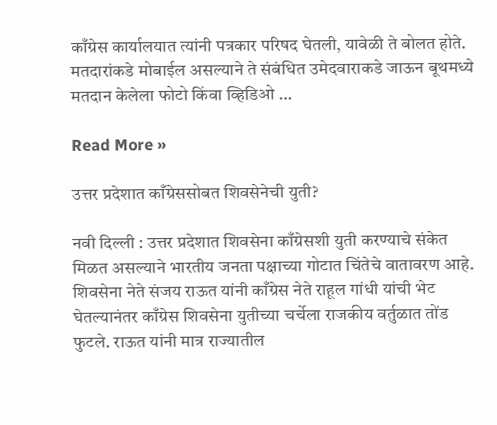काँग्रेस कार्यालयात त्यांनी पत्रकार परिषद घेतली, यावेळी ते बोलत होते. मतदारांकडे मोबाईल असल्याने ते संबंधित उमेदवाराकडे जाऊन बूथमध्ये मतदान केलेला फोटो किंवा व्हिडिओ …

Read More »

उत्तर प्रदेशात काँग्रेससोबत शिवसेनेची युती?

नवी दिल्ली : उत्तर प्रदेशात शिवसेना काँग्रेसशी युती करण्याचे संकेत मिळत असल्याने भारतीय जनता पक्षाच्या गोटात चिंतेचे वातावरण आहे. शिवसेना नेते संजय राऊत यांनी काँग्रेस नेते राहूल गांधी यांची भेट घेतल्यानंतर काँग्रेस शिवसेना युतीच्या चर्चेला राजकीय वर्तुळात तोंड फुटले. राऊत यांनी मात्र राज्यातील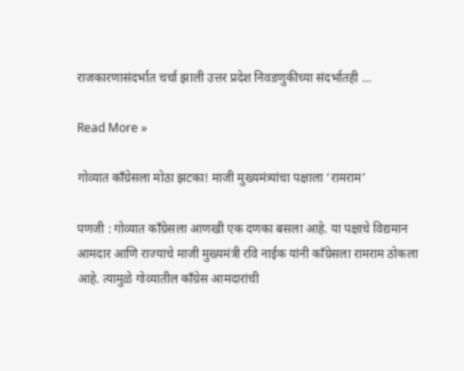राजकारणासंदर्भात चर्चा झाली उत्तर प्रदेश निवडणुकीच्या संदर्भातही …

Read More »

गोव्यात काँग्रेसला मोठा झटका! माजी मुख्यमंत्र्यांचा पक्षाला ‘रामराम’

पणजी : गोव्यात काँग्रेसला आणखी एक दणका बसला आहे. या पक्षाचे विद्यमान आमदार आणि राज्याचे माजी मुख्यमंत्री रवि नाईक यांनी काँग्रेसला रामराम ठोकला आहे. त्यामुळे गोव्यातील काँग्रेस आमदारांची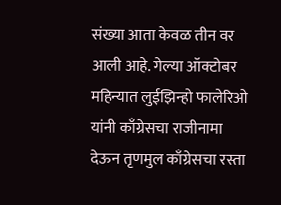संख्या आता केवळ तीन वर आली आहे. गेल्या ऑक्टोबर महिन्यात लुईझिन्हो फालेरिओ यांनी काँग्रेसचा राजीनामा देऊन तृणमुल काँग्रेसचा रस्ता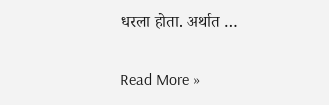धरला होता. अर्थात …

Read More »